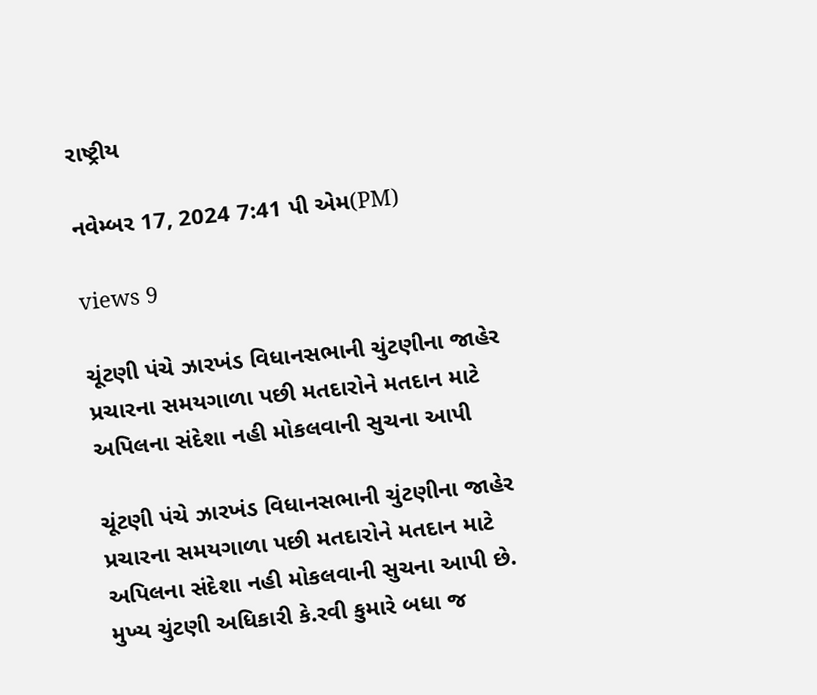રાષ્ટ્રીય

નવેમ્બર 17, 2024 7:41 પી એમ(PM)

views 9

ચૂંટણી પંચે ઝારખંડ વિધાનસભાની ચુંટણીના જાહેર પ્રચારના સમયગાળા પછી મતદારોને મતદાન માટે અપિલના સંદેશા નહી મોકલવાની સુચના આપી

ચૂંટણી પંચે ઝારખંડ વિધાનસભાની ચુંટણીના જાહેર પ્રચારના સમયગાળા પછી મતદારોને મતદાન માટે અપિલના સંદેશા નહી મોકલવાની સુચના આપી છે. મુખ્ય ચુંટણી અધિકારી કે.રવી કુમારે બધા જ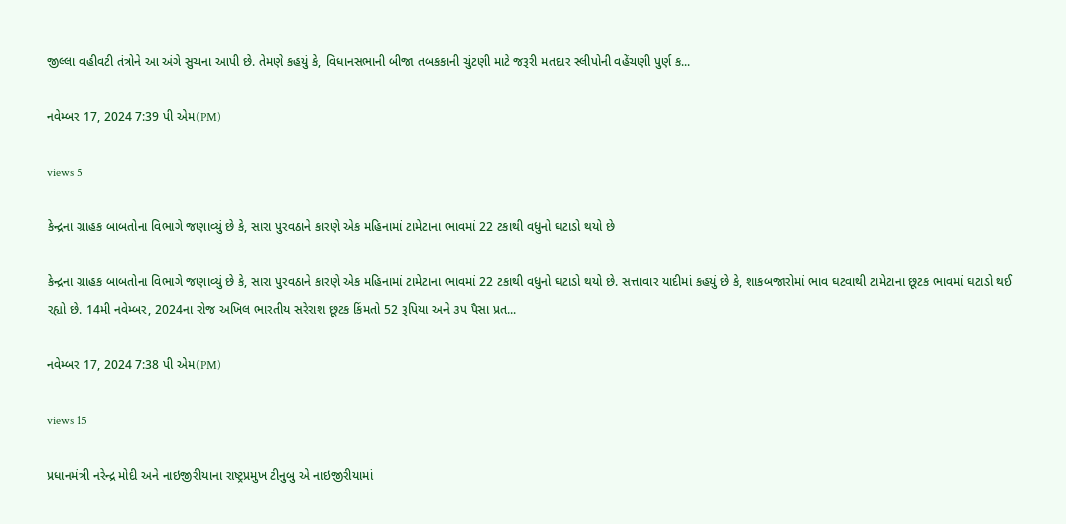જીલ્લા વહીવટી તંત્રોને આ અંગે સુચના આપી છે. તેમણે કહયું કે, વિધાનસભાની બીજા તબકકાની ચુંટણી માટે જરૂરી મતદાર સ્લીપોની વહેંચણી પુર્ણ ક...

નવેમ્બર 17, 2024 7:39 પી એમ(PM)

views 5

કેન્દ્રના ગ્રાહક બાબતોના વિભાગે જણાવ્યું છે કે, સારા પુરવઠાને કારણે એક મહિનામાં ટામેટાના ભાવમાં 22 ટકાથી વધુનો ઘટાડો થયો છે

કેન્દ્રના ગ્રાહક બાબતોના વિભાગે જણાવ્યું છે કે, સારા પુરવઠાને કારણે એક મહિનામાં ટામેટાના ભાવમાં 22 ટકાથી વધુનો ઘટાડો થયો છે. સત્તાવાર યાદીમાં કહયું છે કે, શાકબજારોમાં ભાવ ઘટવાથી ટામેટાના છૂટક ભાવમાં ઘટાડો થઈ રહ્યો છે. 14મી નવેમ્બર, 2024ના રોજ અખિલ ભારતીય સરેરાશ છૂટક કિંમતો 52 રૂપિયા અને ૩પ પૈસા પ્રત...

નવેમ્બર 17, 2024 7:38 પી એમ(PM)

views 15

પ્રધાનમંત્રી નરેન્દ્ર મોદી અને નાઇજીરીયાના રાષ્ટ્રપ્રમુખ ટીનુબુ એ નાઇજીરીયામાં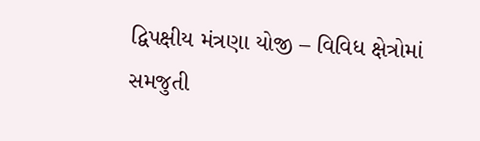દ્વિપક્ષીય મંત્રણા યોજી – વિવિધ ક્ષેત્રોમાં સમજુતી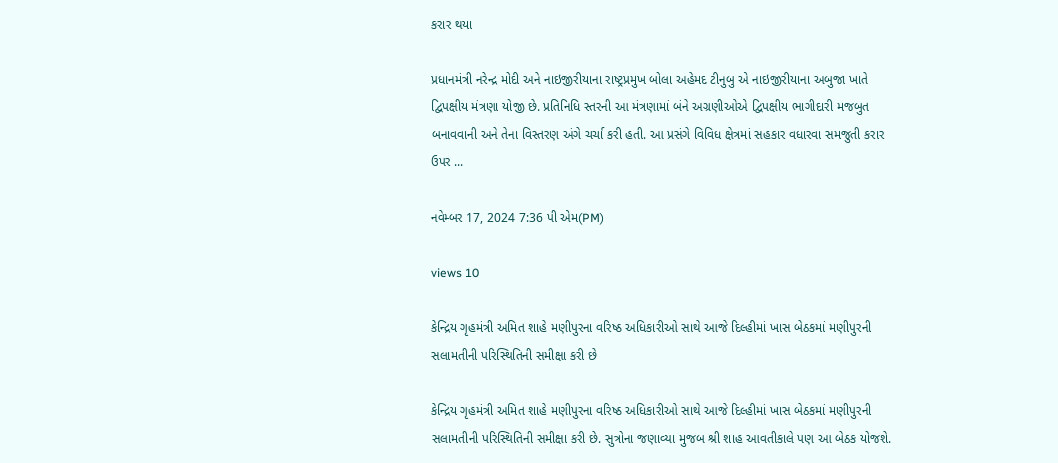કરાર થયા

પ્રધાનમંત્રી નરેન્દ્ર મોદી અને નાઇજીરીયાના રાષ્ટ્રપ્રમુખ બોલા અહેમદ ટીનુબુ એ નાઇજીરીયાના અબુજા ખાતે દ્વિપક્ષીય મંત્રણા યોજી છે. પ્રતિનિધિ સ્તરની આ મંત્રણામાં બંને અગ્રણીઓએ દ્વિપક્ષીય ભાગીદારી મજબુત બનાવવાની અને તેના વિસ્તરણ અંગે ચર્ચા કરી હતી. આ પ્રસંગે વિવિધ ક્ષેત્રમાં સહકાર વધારવા સમજુતી કરાર ઉપર ...

નવેમ્બર 17, 2024 7:36 પી એમ(PM)

views 10

કેન્દ્રિય ગૃહમંત્રી અમિત શાહે મણીપુરના વરિષ્ઠ અધિકારીઓ સાથે આજે દિલ્હીમાં ખાસ બેઠકમાં મણીપુરની સલામતીની પરિસ્થિતિની સમીક્ષા કરી છે

કેન્દ્રિય ગૃહમંત્રી અમિત શાહે મણીપુરના વરિષ્ઠ અધિકારીઓ સાથે આજે દિલ્હીમાં ખાસ બેઠકમાં મણીપુરની સલામતીની પરિસ્થિતિની સમીક્ષા કરી છે. સુત્રોના જણાવ્યા મુજબ શ્રી શાહ આવતીકાલે પણ આ બેઠક યોજશે.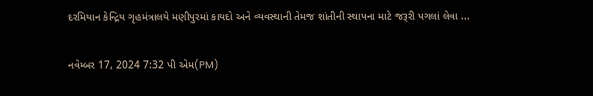દરમિયાન કેન્દ્રિય ગૃહમંત્રાલયે મણીપુરમાં કાયદો અને વ્યવસ્થાની તેમજ શાંતીની સ્થાપના માટે જરૂરી પગલાં લેવા ...

નવેમ્બર 17, 2024 7:32 પી એમ(PM)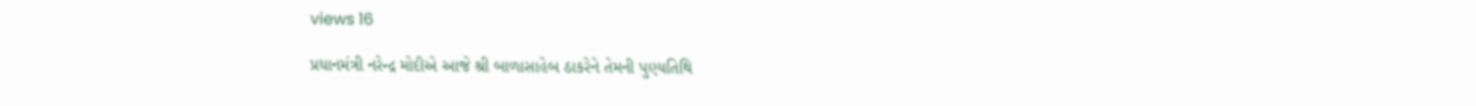views 16

પ્રધાનમંત્રી નરેન્દ્ર મોદીએ આજે શ્રી બાળાસાહેબ ઠાકરેને તેમની પુણ્યતિથિ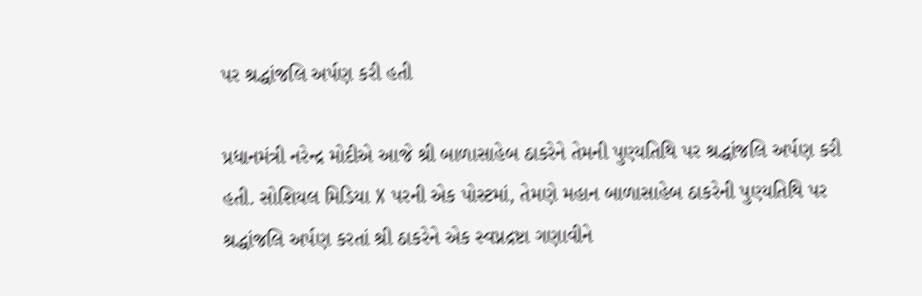પર શ્રદ્ધાંજલિ અર્પણ કરી હતી

પ્રધાનમંત્રી નરેન્દ્ર મોદીએ આજે શ્રી બાળાસાહેબ ઠાકરેને તેમની પુણ્યતિથિ પર શ્રદ્ધાંજલિ અર્પણ કરી હતી. સોશિયલ મિડિયા X પરની એક પોસ્ટમાં, તેમણે મહાન બાળાસાહેબ ઠાકરેની પુણ્યતિથિ પર શ્રદ્ધાંજલિ અર્પણ કરતાં શ્રી ઠાકરેને એક સ્વપ્નદ્રષ્ટા ગણાવીને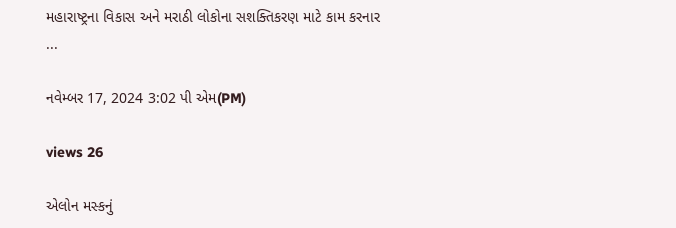મહારાષ્ટ્રના વિકાસ અને મરાઠી લોકોના સશક્તિકરણ માટે કામ કરનાર ...

નવેમ્બર 17, 2024 3:02 પી એમ(PM)

views 26

એલોન મસ્કનું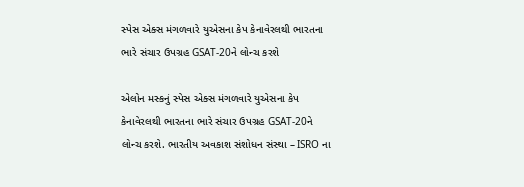સ્પેસ એક્સ મંગળવારે યુએસના કેપ કેનાવેરલથી ભારતના ભારે સંચાર ઉપગ્રહ GSAT-20ને લોન્ચ કરશે

એલોન મસ્કનું સ્પેસ એક્સ મંગળવારે યુએસના કેપ કેનાવેરલથી ભારતના ભારે સંચાર ઉપગ્રહ GSAT-20ને લોન્ચ કરશે. ભારતીય અવકાશ સંશોધન સંસ્થા – ISRO ના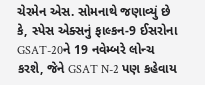ચેરમેન એસ. સોમનાથે જણાવ્યું છે કે, સ્પેસ એક્સનું ફાલ્કન-9 ઈસરોના GSAT-20ને 19 નવેમ્બરે લોન્ચ કરશે, જેને GSAT N-2 પણ કહેવાય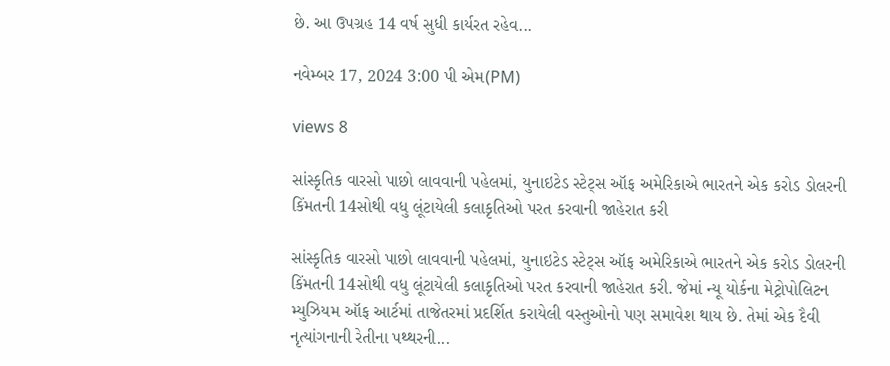છે. આ ઉપગ્રહ 14 વર્ષ સુધી કાર્યરત રહેવ...

નવેમ્બર 17, 2024 3:00 પી એમ(PM)

views 8

સાંસ્કૃતિક વારસો પાછો લાવવાની પહેલમાં, યુનાઇટેડ સ્ટેટ્સ ઑફ અમેરિકાએ ભારતને એક કરોડ ડોલરની કિંમતની 14સોથી વધુ લૂંટાયેલી કલાકૃતિઓ પરત કરવાની જાહેરાત કરી

સાંસ્કૃતિક વારસો પાછો લાવવાની પહેલમાં, યુનાઇટેડ સ્ટેટ્સ ઑફ અમેરિકાએ ભારતને એક કરોડ ડોલરની કિંમતની 14સોથી વધુ લૂંટાયેલી કલાકૃતિઓ પરત કરવાની જાહેરાત કરી. જેમાં ન્યૂ યોર્કના મેટ્રોપોલિટન મ્યુઝિયમ ઑફ આર્ટમાં તાજેતરમાં પ્રદર્શિત કરાયેલી વસ્તુઓનો પણ સમાવેશ થાય છે. તેમાં એક દૈવી નૃત્યાંગનાની રેતીના પથ્થરની...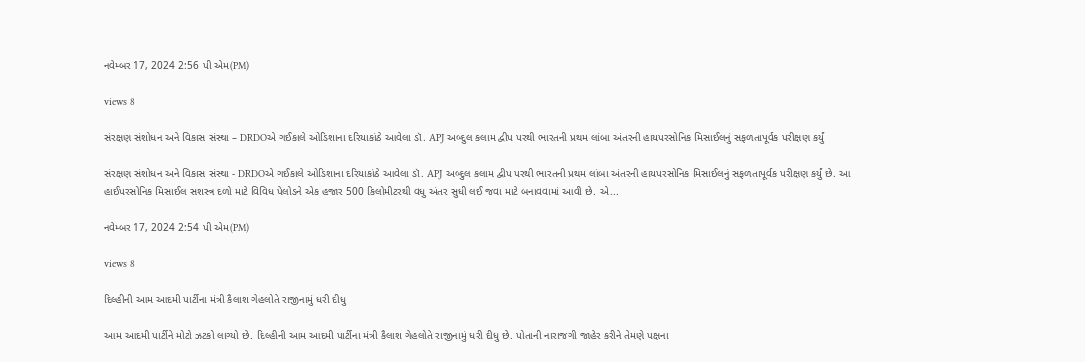નવેમ્બર 17, 2024 2:56 પી એમ(PM)

views 8

સંરક્ષણ સંશોધન અને વિકાસ સંસ્થા – DRDOએ ગઈકાલે ઓડિશાના દરિયાકાંઠે આવેલા ડૉ. APJ અબ્દુલ કલામ દ્વીપ પરથી ભારતની પ્રથમ લાંબા અંતરની હાયપરસોનિક મિસાઈલનું સફળતાપૂર્વક પરીક્ષણ કર્યું

સંરક્ષણ સંશોધન અને વિકાસ સંસ્થા - DRDOએ ગઈકાલે ઓડિશાના દરિયાકાંઠે આવેલા ડૉ. APJ અબ્દુલ કલામ દ્વીપ પરથી ભારતની પ્રથમ લાંબા અંતરની હાયપરસોનિક મિસાઈલનું સફળતાપૂર્વક પરીક્ષણ કર્યું છે. આ હાઈપરસોનિક મિસાઈલ સશસ્ત્ર દળો માટે વિવિધ પેલોડને એક હજાર 500 કિલોમીટરથી વધુ અંતર સુધી લઈ જવા માટે બનાવવામાં આવી છે. એ...

નવેમ્બર 17, 2024 2:54 પી એમ(PM)

views 8

દિલ્હીની આમ આદમી પાર્ટીના મંત્રી કૈલાશ ગેહલોતે રાજીનામું ધરી દીધુ

આમ આદમી પાર્ટીને મોટો ઝટકો લાગ્યો છે. દિલ્હીની આમ આદમી પાર્ટીના મંત્રી કૈલાશ ગેહલોતે રાજીનામું ધરી દીધુ છે. પોતાની નારાજગી જાહેર કરીને તેમણે પક્ષના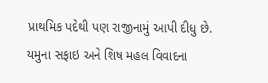પ્રાથમિક પદેથી પણ રાજીનામું આપી દીધુ છે. યમુના સફાઇ અને શિષ મહલ વિવાદના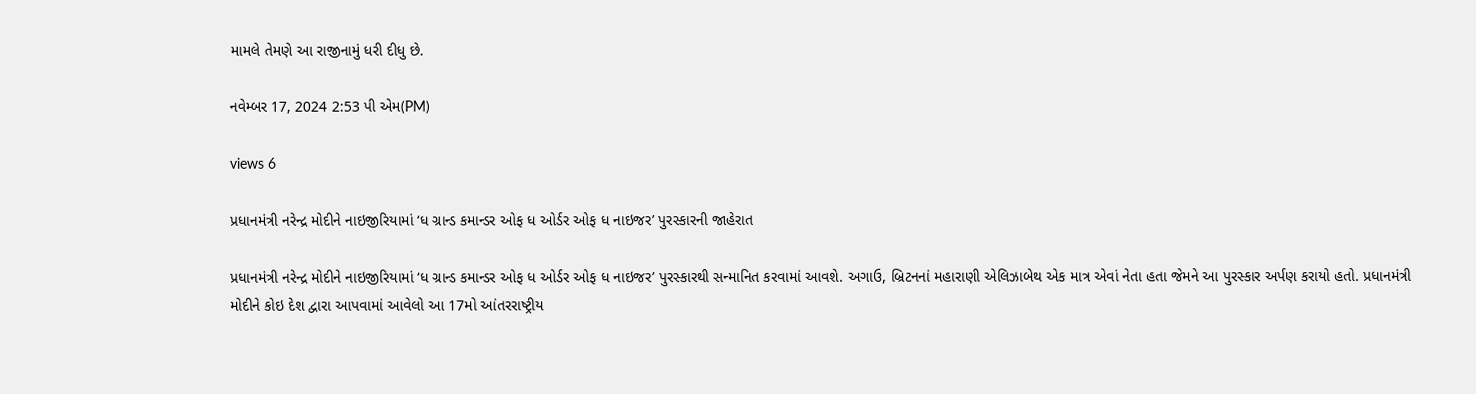મામલે તેમણે આ રાજીનામું ધરી દીધુ છે.

નવેમ્બર 17, 2024 2:53 પી એમ(PM)

views 6

પ્રધાનમંત્રી નરેન્દ્ર મોદીને નાઇજીરિયામાં ‘ધ ગ્રાન્ડ કમાન્ડર ઓફ ધ ઓર્ડર ઓફ ધ નાઇજર’ પુરસ્કારની જાહેરાત

પ્રધાનમંત્રી નરેન્દ્ર મોદીને નાઇજીરિયામાં ‘ધ ગ્રાન્ડ કમાન્ડર ઓફ ધ ઓર્ડર ઓફ ધ નાઇજર’ પુરસ્કારથી સન્માનિત કરવામાં આવશે. અગાઉ, બ્રિટનનાં મહારાણી એલિઝાબેથ એક માત્ર એવાં નેતા હતા જેમને આ પુરસ્કાર અર્પણ કરાયો હતો. પ્રધાનમંત્રી મોદીને કોઇ દેશ દ્વારા આપવામાં આવેલો આ 17મો આંતરરાષ્ટ્રીય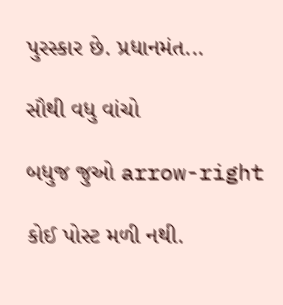પુરસ્કાર છે. પ્રધાનમંત...

સૌથી વધુ વાંચો

બધુજ જુઓ arrow-right

કોઈ પોસ્ટ મળી નથી.